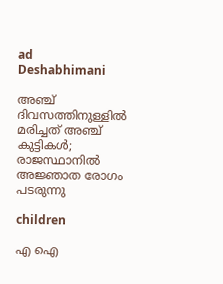ad
Deshabhimani

അഞ്ച് ദിവസത്തിനുള്ളിൽ മരിച്ചത് അഞ്ച് കുട്ടികൾ; രാജസ്ഥാനിൽ അജ്ഞാത രോഗം പടരുന്നു

children

എ ഐ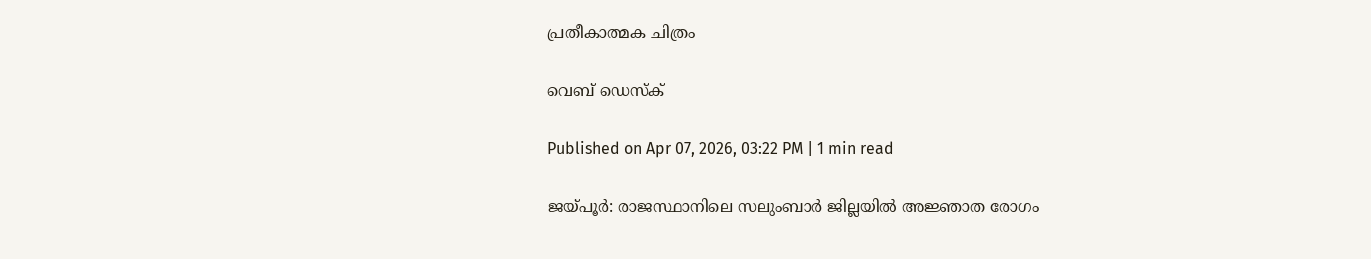പ്രതീകാത്മക ചിത്രം

വെബ് ഡെസ്ക്

Published on Apr 07, 2026, 03:22 PM | 1 min read

ജയ്പൂർ: രാജസ്ഥാനിലെ സലുംബാർ ജില്ലയിൽ അജ്ഞാത രോഗം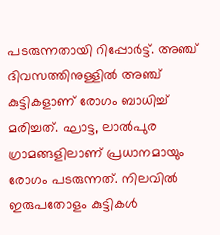പടരുന്നതായി റിപ്പോർട്ട്. അഞ്ച് ദിവസത്തിനുള്ളിൽ അഞ്ച് കുട്ടികളാണ് രോഗം ബാധിച്ച് മരിച്ചത്. ഘാട്ട, ലാൽപുര ഗ്രാമങ്ങളിലാണ് പ്രധാനമായും രോഗം പടരുന്നത്. നിലവിൽ ഇരുപതോളം കുട്ടികൾ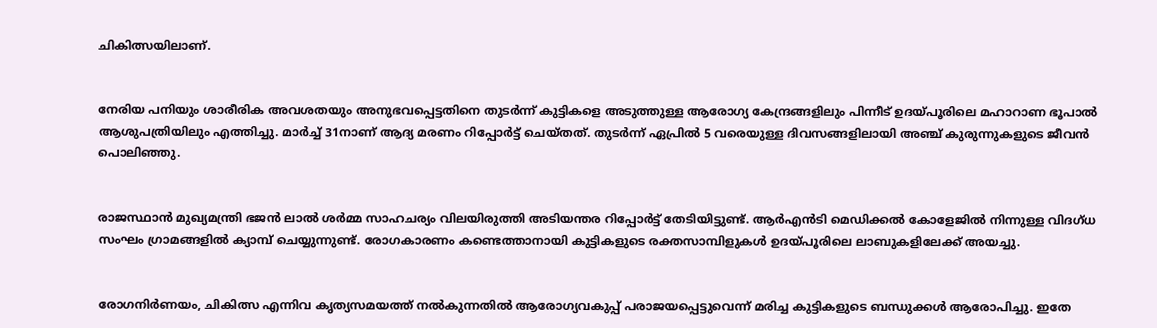ചികിത്സയിലാണ്.


നേരിയ പനിയും ശാരീരിക അവശതയും അനുഭവപ്പെട്ടതിനെ തുടർന്ന് കുട്ടികളെ അടുത്തുള്ള ആരോഗ്യ കേന്ദ്രങ്ങളിലും പിന്നീട് ഉദയ്പൂരിലെ മഹാറാണ ഭൂപാൽ ആശുപത്രിയിലും എത്തിച്ചു. മാർച്ച് 31നാണ് ആദ്യ മരണം റിപ്പോർട്ട് ചെയ്തത്. തുടർന്ന് ഏപ്രിൽ 5 വരെയുള്ള ദിവസങ്ങളിലായി അഞ്ച് കുരുന്നുകളുടെ ജീവൻ പൊലിഞ്ഞു.


രാജസ്ഥാൻ മുഖ്യമന്ത്രി ഭജൻ ലാൽ ശർമ്മ സാഹചര്യം വിലയിരുത്തി അടിയന്തര റിപ്പോർട്ട് തേടിയിട്ടുണ്ട്. ആർഎൻടി മെഡിക്കൽ കോളേജിൽ നിന്നുള്ള വിദഗ്ധ സംഘം ഗ്രാമങ്ങളിൽ ക്യാമ്പ് ചെയ്യുന്നുണ്ട്. രോഗകാരണം കണ്ടെത്താനായി കുട്ടികളുടെ രക്തസാമ്പിളുകൾ ഉദയ്പൂരിലെ ലാബുകളിലേക്ക് അയച്ചു.


രോഗനിർണയം, ചികിത്സ എന്നിവ കൃത്യസമയത്ത് നൽകുന്നതിൽ ആരോഗ്യവകുപ്പ് പരാജയപ്പെട്ടുവെന്ന് മരിച്ച കുട്ടികളുടെ ബന്ധുക്കൾ ആരോപിച്ചു. ഇതേ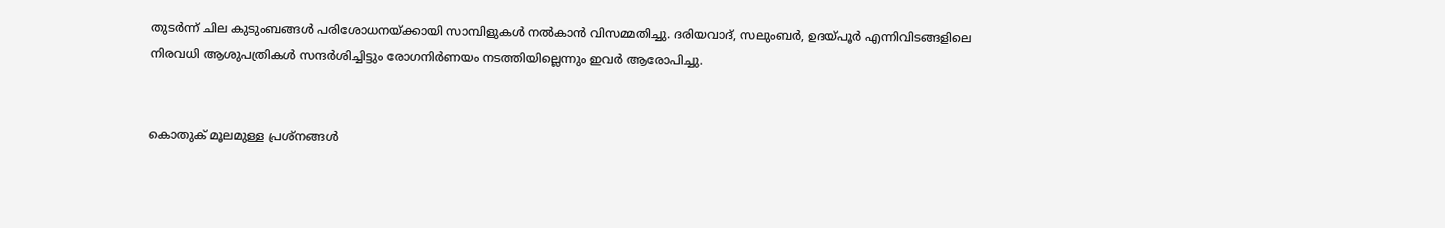തുടർന്ന് ചില കുടുംബങ്ങൾ പരിശോധനയ്ക്കായി സാമ്പിളുകൾ നൽകാൻ വിസമ്മതിച്ചു. ദരിയവാദ്, സലുംബർ, ഉദയ്പൂർ എന്നിവിടങ്ങളിലെ നിരവധി ആശുപത്രികൾ സന്ദർശിച്ചിട്ടും രോഗനിർണയം നടത്തിയില്ലെന്നും ഇവർ ആരോപിച്ചു.


കൊതുക് മൂലമുള്ള പ്രശ്നങ്ങൾ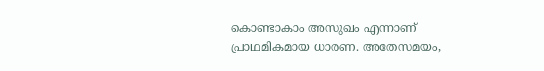കൊണ്ടാകാം അസുഖം എന്നാണ് പ്രാഥമികമായ ധാരണ. അതേസമയം,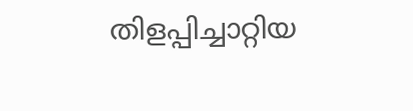തിളപ്പിച്ചാറ്റിയ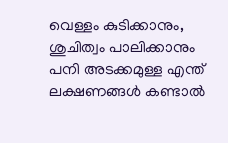വെള്ളം കുടിക്കാനും, ശുചിത്വം പാലിക്കാനും പനി അടക്കമുള്ള എന്ത് ലക്ഷണങ്ങൾ കണ്ടാൽ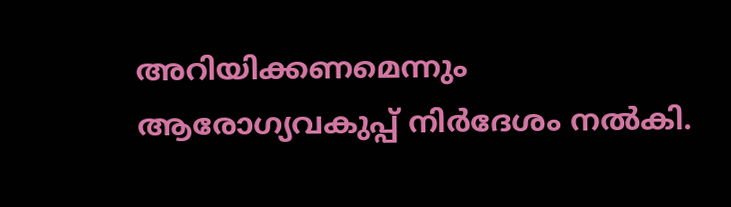അറിയിക്കണമെന്നും ആരോഗ്യവകുപ്പ് നിർദേശം നൽകി.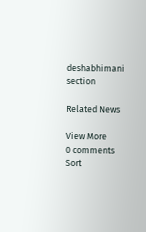deshabhimani section

Related News

View More
0 comments
Sort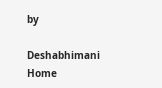by

Deshabhimani
Home